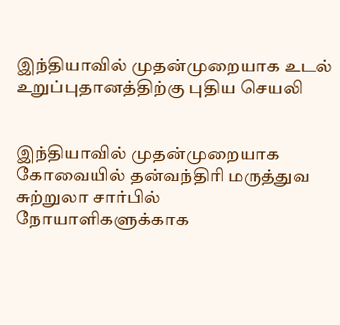இந்தியாவில் முதன்முறையாக உடல் உறுப்புதானத்திற்கு புதிய செயலி


இந்தியாவில் முதன்முறையாக கோவையில் தன்வந்திரி மருத்துவ சுற்றுலா சார்பில் நோயாளிகளுக்காக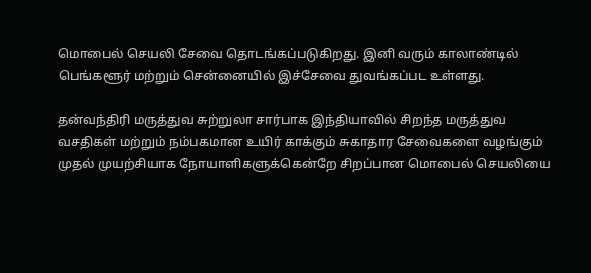மொபைல் செயலி சேவை தொடங்கப்படுகிறது. இனி வரும் காலாண்டில் பெங்களூர் மற்றும் சென்னையில் இச்சேவை துவங்கப்பட உள்ளது.

தன்வந்திரி மருத்துவ சுற்றுலா சார்பாக இந்தியாவில் சிறந்த மருத்துவ வசதிகள் மற்றும் நம்பகமான உயிர் காக்கும் சுகாதார சேவைகளை வழங்கும் முதல் முயற்சியாக நோயாளிகளுக்கென்றே சிறப்பான மொபைல் செயலியை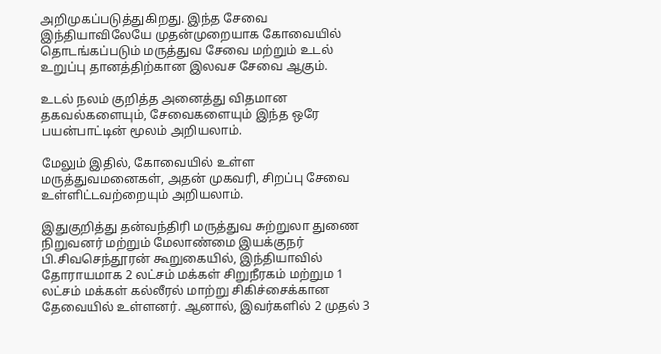அறிமுகப்படுத்துகிறது. இந்த சேவை இந்தியாவிலேயே முதன்முறையாக கோவையில் தொடங்கப்படும் மருத்துவ சேவை மற்றும் உடல் உறுப்பு தானத்திற்கான இலவச சேவை ஆகும்.

உடல் நலம் குறித்த அனைத்து விதமான தகவல்களையும், சேவைகளையும் இந்த ஒரே பயன்பாட்டின் மூலம் அறியலாம்.

மேலும் இதில், கோவையில் உள்ள மருத்துவமனைகள், அதன் முகவரி, சிறப்பு சேவை உள்ளிட்டவற்றையும் அறியலாம்.

இதுகுறித்து தன்வந்திரி மருத்துவ சுற்றுலா துணை நிறுவனர் மற்றும் மேலாண்மை இயக்குநர் பி.சிவசெந்தூரன் கூறுகையில், இந்தியாவில் தோராயமாக 2 லட்சம் மக்கள் சிறுநீரகம் மற்றும 1 லட்சம் மக்கள் கல்லீரல் மாற்று சிகிச்சைக்கான தேவையில் உள்ளனர். ஆனால், இவர்களில் 2 முதல் 3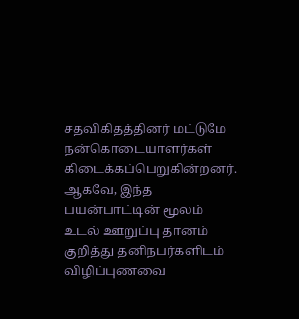சதவிகிதத்தினர் மட்டுமே நன்கொடையாளர்கள் கிடைக்கப்பெறுகின்றனர். ஆகவே, இந்த பயன்பாட்டின் மூலம் உடல் ஊறுப்பு தானம் குறித்து தனிநபர்களிடம் விழிப்புணவை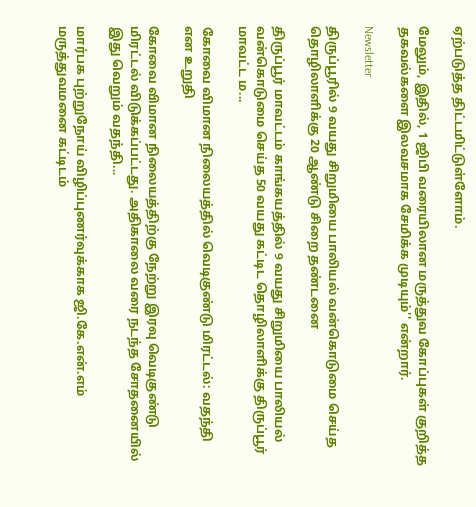ஏற்படுத்த திட்டமிட்டுள்ளோம்.

மேலும், இதில், 1 ஜிபி வரையிலான மருத்துவ கோப்புகள் குறித்த தகவல்களை இலவசமாக சேமிக்க முடியும்'' என்றார்.

Newsletter

திருப்பூரில் 9 வயது சிறுமியை பாலியல் வன்கொடுமை செய்த தொழிலாளிக்கு 20 ஆண்டு சிறை தண்டனை

திருப்பூர் மாவட்டம் காங்கயத்தில் 9 வயது சிறுமியை பாலியல் வன்கொடுமை செய்த 50 வயது கட்டிட தொழிலாளிக்கு திருப்பூர் மாவட்ட ம...

கோவை விமான நிலையத்தில் வெடிகுண்டு மிரட்டல்: வதந்தி என உறுதி

கோவை விமான நிலையத்திற்கு நேற்று இரவு வெடிகுண்டு மிரட்டல் விடுக்கப்பட்டது. அதிகாலை வரை நடந்த சோதனையில் இது வெறும் வதந்தி...

மார்பக புற்றுநோய் விழிப்புணர்வுக்காக ஜி.கே.என்.எம் மருத்துவமனை கட்டிடம்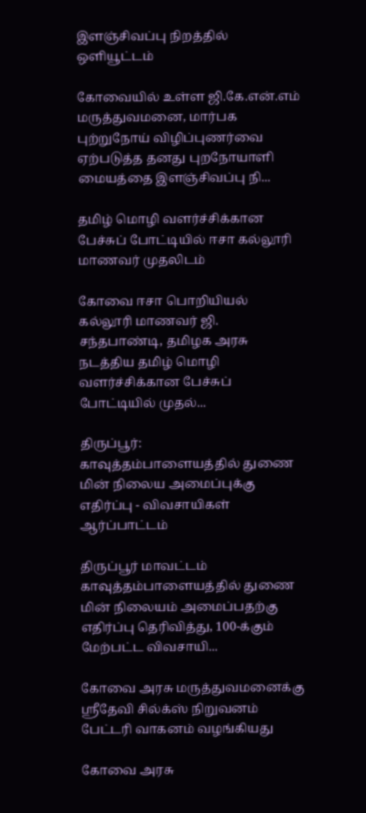இளஞ்சிவப்பு நிறத்தில் ஒளியூட்டம்

கோவையில் உள்ள ஜி.கே.என்.எம் மருத்துவமனை, மார்பக புற்றுநோய் விழிப்புணர்வை ஏற்படுத்த தனது புறநோயாளி மையத்தை இளஞ்சிவப்பு நி...

தமிழ் மொழி வளர்ச்சிக்கான பேச்சுப் போட்டியில் ஈசா கல்லூரி மாணவர் முதலிடம்

கோவை ஈசா பொறியியல் கல்லூரி மாணவர் ஜி. சந்தபாண்டி, தமிழக அரசு நடத்திய தமிழ் மொழி வளர்ச்சிக்கான பேச்சுப் போட்டியில் முதல்...

திருப்பூர்: காவுத்தம்பாளையத்தில் துணை மின் நிலைய அமைப்புக்கு எதிர்ப்பு - விவசாயிகள் ஆர்ப்பாட்டம்

திருப்பூர் மாவட்டம் காவுத்தம்பாளையத்தில் துணை மின் நிலையம் அமைப்பதற்கு எதிர்ப்பு தெரிவித்து, 100-க்கும் மேற்பட்ட விவசாயி...

கோவை அரசு மருத்துவமனைக்கு ஸ்ரீதேவி சில்க்ஸ் நிறுவனம் பேட்டரி வாகனம் வழங்கியது

கோவை அரசு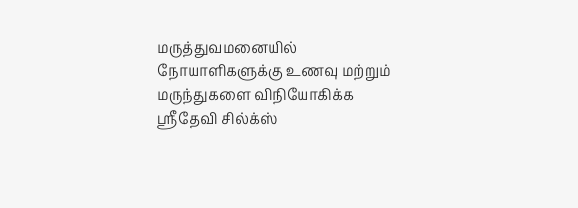மருத்துவமனையில் நோயாளிகளுக்கு உணவு மற்றும் மருந்துகளை விநியோகிக்க ஸ்ரீதேவி சில்க்ஸ்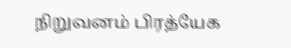நிறுவனம் பிரத்யேக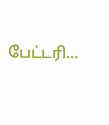பேட்டரி...